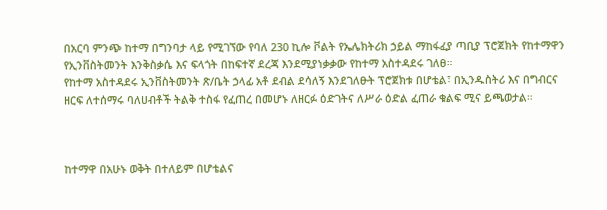በአርባ ምንጭ ከተማ በግንባታ ላይ የሚገኘው የባለ 230 ኪሎ ቮልት የኤሌክትሪክ ኃይል ማከፋፈያ ጣቢያ ፕሮጀክት የከተማዋን የኢንቨስትመንት እንቅስቃሴ እና ፍላጎት በከፍተኛ ደረጃ እንደሚያነቃቃው የከተማ አስተዳደሩ ገለፀ።
የከተማ አስተዳደሩ ኢንቨስትመንት ጽ/ቤት ኃላፊ አቶ ደብል ደሳለኝ እንደገለፁት ፕሮጀክቱ በሆቴል፣ በኢንዱስትሪ እና በግብርና ዘርፍ ለተሰማሩ ባለሀብቶች ትልቅ ተስፋ የፈጠረ በመሆኑ ለዘርፉ ዕድገትና ለሥራ ዕድል ፈጠራ ቁልፍ ሚና ይጫወታል።



ከተማዋ በአሁኑ ወቅት በተለይም በሆቴልና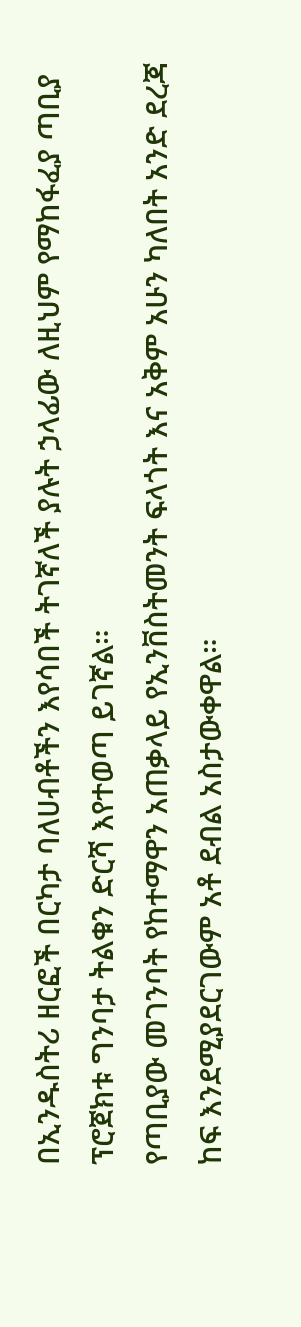በኢንዱስትሪ ዘርፎች በርካታ ባለሀብቶችን እየሳበች ትገኛለች ያሉት ኃላፊው ለዚህም የማከፋፈያ ጣቢያ ፕሮጀክቱ ግንባታ ትልቁን ድርሻ እየተወጣ ይገኛል።
የጣቢያው መገንባት የከተማዋን አጠቃላይ የኢንቨስትመንት ፍላጎት እና አቅም አሁን ካለበት አንድ ደረጃ ከፍ እንደሚያደርገውም አቶ ደብል አስታውቀዋል።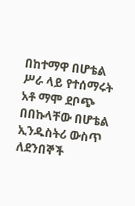በከተማዋ በሆቴል ሥራ ላይ የተሰማሩት አቶ ማሞ ደቦጭ በበኩላቸው በሆቴል ኢንዱስትሪ ውስጥ ለደንበኞች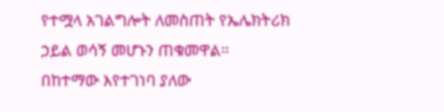የተሟላ አገልግሎት ለመስጠት የኤሌክትሪክ ኃይል ወሳኝ መሆኑን ጠቁመዋል።
በከተማው እየተገነባ ያለው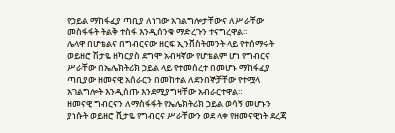የኃይል ማከፋፈያ ጣቢያ ለነገው አገልግሎታቸውና ለሥራቸው መስፋፋት ትልቅ ተስፋ እንዲሰንቁ ማድረጉን ተናግረዋል።
ሌላዋ በሆቴልና በግብርናው ዘርፍ ኢንቨስትመንት ላይ የተሰማሩት ወይዘሮ ሽታዬ ዘካርያስ ደግሞ አብዛኛው የሆቴልም ሆነ የግብርና ሥራቸው በኤሌክትሪክ ኃይል ላይ የተመሰረተ በመሆኑ ማከፋፈያ ጣቢያው ዘመናዊ አሰራርን በመከተል ለደንበኞቻቸው የተሟላ አገልግሎት እንዲሰጡ እንደሚያግዛቸው አብራርተዋል።
ዘመናዊ ግብርናን ለማስፋፋት የኤሌክትሪክ ኃይል ወሳኝ መሆኑን ያነሱት ወይዘሮ ሺታዬ የግብርና ሥራቸውን ወደ ላቀ የዘመናዊነት ደረጃ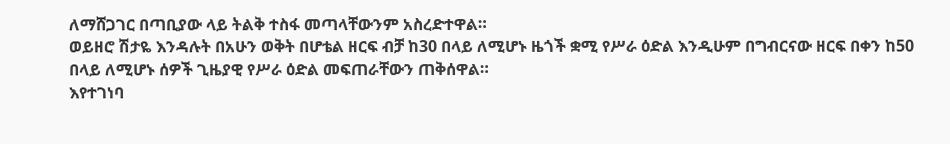ለማሸጋገር በጣቢያው ላይ ትልቅ ተስፋ መጣላቸውንም አስረድተዋል።
ወይዘሮ ሽታዬ እንዳሉት በአሁን ወቅት በሆቴል ዘርፍ ብቻ ከ30 በላይ ለሚሆኑ ዜጎች ቋሚ የሥራ ዕድል እንዲሁም በግብርናው ዘርፍ በቀን ከ50 በላይ ለሚሆኑ ሰዎች ጊዜያዊ የሥራ ዕድል መፍጠራቸውን ጠቅሰዋል።
እየተገነባ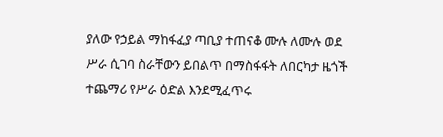ያለው የኃይል ማከፋፈያ ጣቢያ ተጠናቆ ሙሉ ለሙሉ ወደ ሥራ ሲገባ ስራቸውን ይበልጥ በማስፋፋት ለበርካታ ዜጎች ተጨማሪ የሥራ ዕድል እንደሚፈጥሩ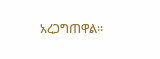አረጋግጠዋል።